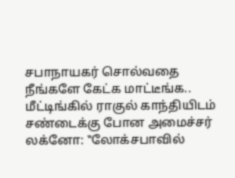சபாநாயகர் சொல்வதை நீங்களே கேட்க மாட்டீங்க.. மீட்டிங்கில் ராகுல் காந்தியிடம் சண்டைக்கு போன அமைச்சர்
லக்னோ: ‛‛லோக்சபாவில்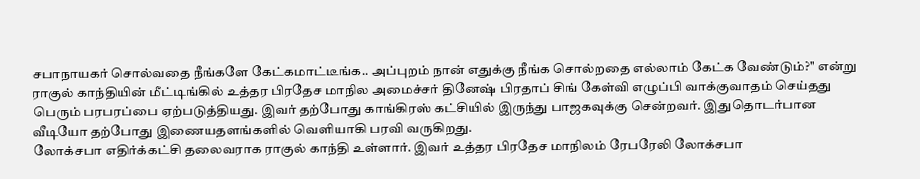சபாநாயகர் சொல்வதை நீங்களே கேட்கமாட்டீங்க.. அப்புறம் நான் எதுக்கு நீங்க சொல்றதை எல்லாம் கேட்க வேண்டும்?'' என்று ராகுல் காந்தியின் மீட்டிங்கில் உத்தர பிரதேச மாநில அமைச்சர் தினேஷ் பிரதாப் சிங் கேள்வி எழுப்பி வாக்குவாதம் செய்தது பெரும் பரபரப்பை ஏற்படுத்தியது. இவர் தற்போது காங்கிரஸ் கட்சியில் இருந்து பாஜகவுக்கு சென்றவர். இதுதொடர்பான வீடியோ தற்போது இணையதளங்களில் வெளியாகி பரவி வருகிறது.
லோக்சபா எதிர்க்கட்சி தலைவராக ராகுல் காந்தி உள்ளார். இவர் உத்தர பிரதேச மாநிலம் ரேபரேலி லோக்சபா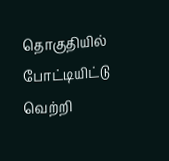தொகுதியில் போட்டியிட்டு வெற்றி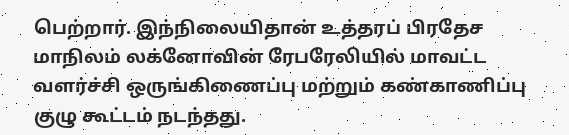பெற்றார். இந்நிலையிதான் உத்தரப் பிரதேச மாநிலம் லக்னோவின் ரேபரேலியில் மாவட்ட வளர்ச்சி ஒருங்கிணைப்பு மற்றும் கண்காணிப்பு குழு கூட்டம் நடந்தது.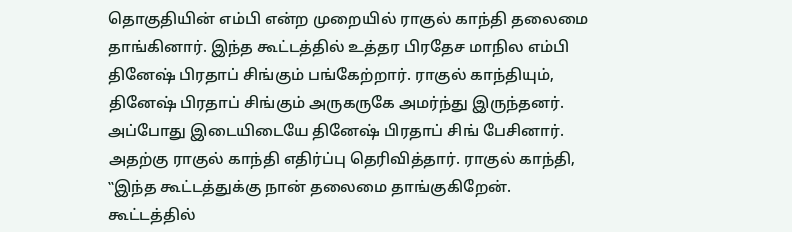தொகுதியின் எம்பி என்ற முறையில் ராகுல் காந்தி தலைமை தாங்கினார். இந்த கூட்டத்தில் உத்தர பிரதேச மாநில எம்பி தினேஷ் பிரதாப் சிங்கும் பங்கேற்றார். ராகுல் காந்தியும், தினேஷ் பிரதாப் சிங்கும் அருகருகே அமர்ந்து இருந்தனர்.
அப்போது இடையிடையே தினேஷ் பிரதாப் சிங் பேசினார். அதற்கு ராகுல் காந்தி எதிர்ப்பு தெரிவித்தார். ராகுல் காந்தி, ‛‛இந்த கூட்டத்துக்கு நான் தலைமை தாங்குகிறேன். கூட்டத்தில்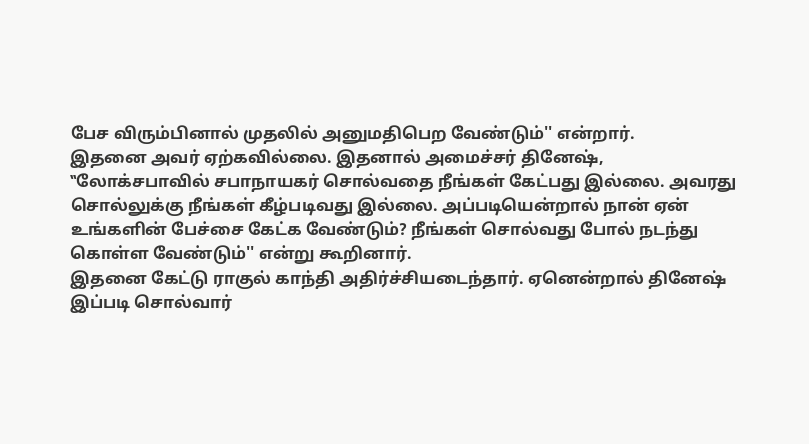பேச விரும்பினால் முதலில் அனுமதிபெற வேண்டும்'' என்றார்.
இதனை அவர் ஏற்கவில்லை. இதனால் அமைச்சர் தினேஷ், ‛‛லோக்சபாவில் சபாநாயகர் சொல்வதை நீங்கள் கேட்பது இல்லை. அவரது சொல்லுக்கு நீங்கள் கீழ்படிவது இல்லை. அப்படியென்றால் நான் ஏன் உங்களின் பேச்சை கேட்க வேண்டும்? நீங்கள் சொல்வது போல் நடந்து கொள்ள வேண்டும்'' என்று கூறினார்.
இதனை கேட்டு ராகுல் காந்தி அதிர்ச்சியடைந்தார். ஏனென்றால் தினேஷ் இப்படி சொல்வார்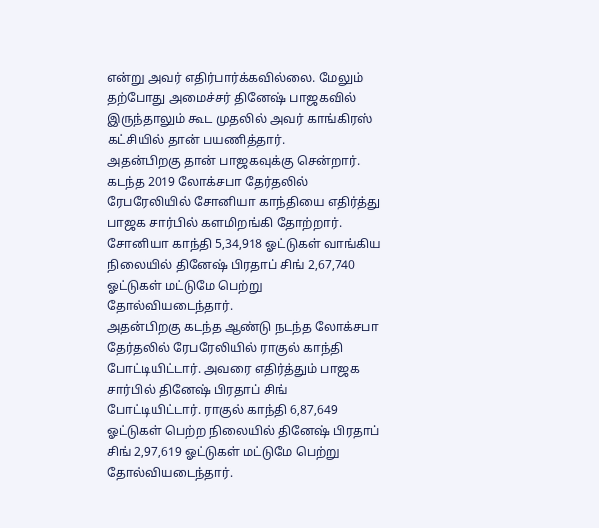என்று அவர் எதிர்பார்க்கவில்லை. மேலும் தற்போது அமைச்சர் தினேஷ் பாஜகவில் இருந்தாலும் கூட முதலில் அவர் காங்கிரஸ் கட்சியில் தான் பயணித்தார்.
அதன்பிறகு தான் பாஜகவுக்கு சென்றார். கடந்த 2019 லோக்சபா தேர்தலில் ரேபரேலியில் சோனியா காந்தியை எதிர்த்து பாஜக சார்பில் களமிறங்கி தோற்றார். சோனியா காந்தி 5,34,918 ஓட்டுகள் வாங்கிய நிலையில் தினேஷ் பிரதாப் சிங் 2,67,740 ஓட்டுகள் மட்டுமே பெற்று தோல்வியடைந்தார்.
அதன்பிறகு கடந்த ஆண்டு நடந்த லோக்சபா தேர்தலில் ரேபரேலியில் ராகுல் காந்தி போட்டியிட்டார். அவரை எதிர்த்தும் பாஜக சார்பில் தினேஷ் பிரதாப் சிங் போட்டியிட்டார். ராகுல் காந்தி 6,87,649 ஓட்டுகள் பெற்ற நிலையில் தினேஷ் பிரதாப் சிங் 2,97,619 ஓட்டுகள் மட்டுமே பெற்று தோல்வியடைந்தார்.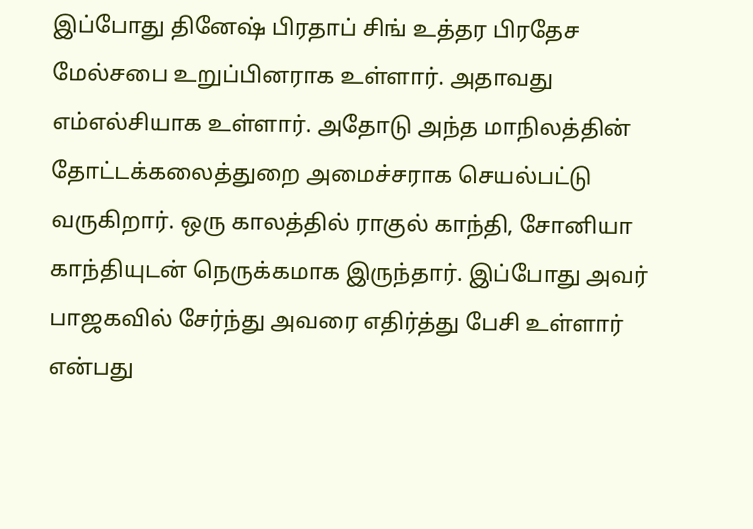இப்போது தினேஷ் பிரதாப் சிங் உத்தர பிரதேச மேல்சபை உறுப்பினராக உள்ளார். அதாவது எம்எல்சியாக உள்ளார். அதோடு அந்த மாநிலத்தின் தோட்டக்கலைத்துறை அமைச்சராக செயல்பட்டு வருகிறார். ஒரு காலத்தில் ராகுல் காந்தி, சோனியா காந்தியுடன் நெருக்கமாக இருந்தார். இப்போது அவர் பாஜகவில் சேர்ந்து அவரை எதிர்த்து பேசி உள்ளார் என்பது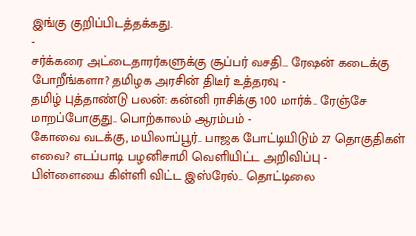இங்கு குறிப்பிடத்தக்கது.
-
சர்க்கரை அட்டைதாரர்களுக்கு சூப்பர் வசதி… ரேஷன் கடைக்கு போறீங்களா? தமிழக அரசின் திடீர் உத்தரவு -
தமிழ் புத்தாண்டு பலன்: கன்னி ராசிக்கு 100 மார்க்.. ரேஞ்சே மாறப்போகுது.. பொற்காலம் ஆரம்பம் -
கோவை வடக்கு, மயிலாப்பூர்.. பாஜக போட்டியிடும் 27 தொகுதிகள் எவை? எடப்பாடி பழனிசாமி வெளியிட்ட அறிவிப்பு -
பிள்ளையை கிள்ளி விட்ட இஸ்ரேல்.. தொட்டிலை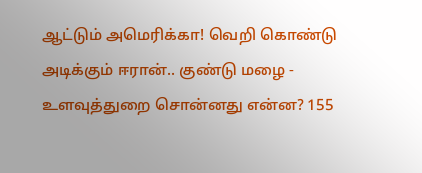ஆட்டும் அமெரிக்கா! வெறி கொண்டு அடிக்கும் ஈரான்.. குண்டு மழை -
உளவுத்துறை சொன்னது என்ன? 155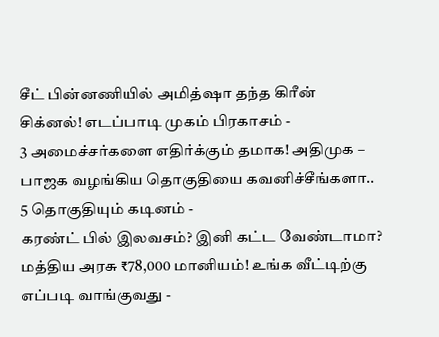சீட் பின்னணியில் அமித்ஷா தந்த கிரீன் சிக்னல்! எடப்பாடி முகம் பிரகாசம் -
3 அமைச்சர்களை எதிர்க்கும் தமாக! அதிமுக – பாஜக வழங்கிய தொகுதியை கவனிச்சீங்களா.. 5 தொகுதியும் கடினம் -
கரண்ட் பில் இலவசம்? இனி கட்ட வேண்டாமா? மத்திய அரசு ₹78,000 மானியம்! உங்க வீட்டிற்கு எப்படி வாங்குவது -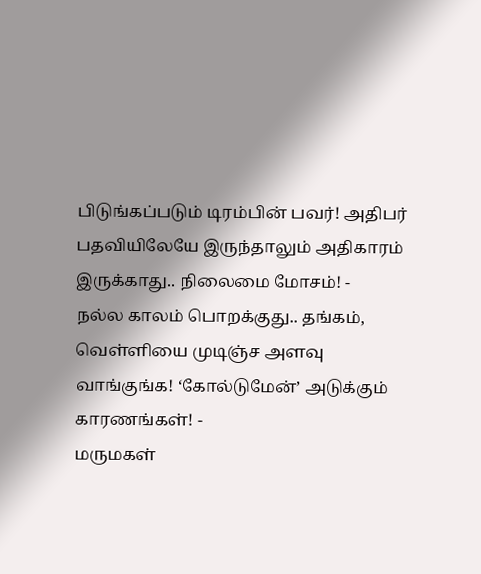பிடுங்கப்படும் டிரம்பின் பவர்! அதிபர் பதவியிலேயே இருந்தாலும் அதிகாரம் இருக்காது.. நிலைமை மோசம்! -
நல்ல காலம் பொறக்குது.. தங்கம், வெள்ளியை முடிஞ்ச அளவு வாங்குங்க! ‘கோல்டுமேன்’ அடுக்கும் காரணங்கள்! -
மருமகள்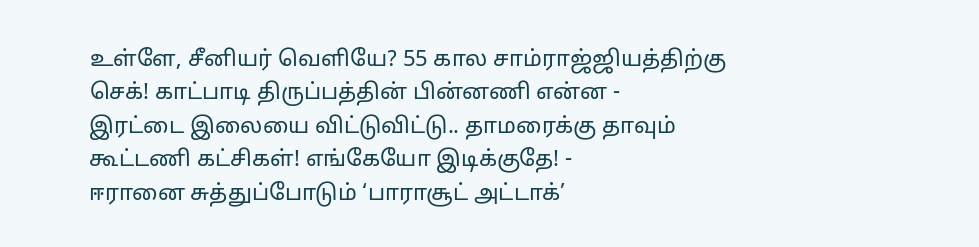உள்ளே, சீனியர் வெளியே? 55 கால சாம்ராஜ்ஜியத்திற்கு செக்! காட்பாடி திருப்பத்தின் பின்னணி என்ன -
இரட்டை இலையை விட்டுவிட்டு.. தாமரைக்கு தாவும் கூட்டணி கட்சிகள்! எங்கேயோ இடிக்குதே! -
ஈரானை சுத்துப்போடும் ‘பாராசூட் அட்டாக்’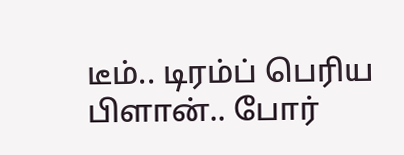டீம்.. டிரம்ப் பெரிய பிளான்.. போர்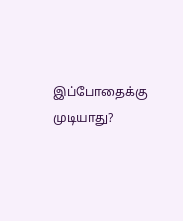இப்போதைக்கு முடியாது?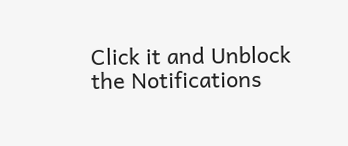Click it and Unblock the Notifications